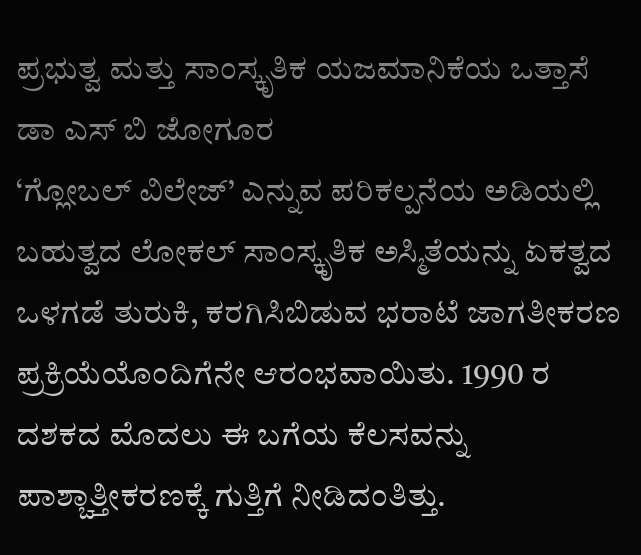ಪ್ರಭುತ್ವ ಮತ್ತು ಸಾಂಸ್ಕೃತಿಕ ಯಜಮಾನಿಕೆಯ ಒತ್ತಾಸೆ
ಡಾ ಎಸ್ ಬಿ ಜೋಗೂರ
‘ಗ್ಲೋಬಲ್ ವಿಲೇಜ್’ ಎನ್ನುವ ಪರಿಕಲ್ಪನೆಯ ಅಡಿಯಲ್ಲಿ ಬಹುತ್ವದ ಲೋಕಲ್ ಸಾಂಸ್ಕೃತಿಕ ಅಸ್ಮಿತೆಯನ್ನು ಏಕತ್ವದ ಒಳಗಡೆ ತುರುಕಿ, ಕರಗಿಸಿಬಿಡುವ ಭರಾಟೆ ಜಾಗತೀಕರಣ ಪ್ರಕ್ರಿಯೆಯೊಂದಿಗೆನೇ ಆರಂಭವಾಯಿತು. 1990 ರ ದಶಕದ ಮೊದಲು ಈ ಬಗೆಯ ಕೆಲಸವನ್ನು ಪಾಶ್ಚಾತ್ತೀಕರಣಕ್ಕೆ ಗುತ್ತಿಗೆ ನೀಡಿದಂತಿತ್ತು.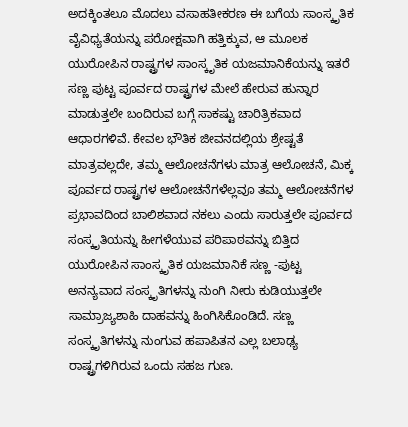ಅದಕ್ಕಿಂತಲೂ ಮೊದಲು ವಸಾಹತೀಕರಣ ಈ ಬಗೆಯ ಸಾಂಸ್ಕೃತಿಕ ವೈವಿಧ್ಯತೆಯನ್ನು ಪರೋಕ್ಷವಾಗಿ ಹತ್ತಿಕ್ಕುವ, ಆ ಮೂಲಕ ಯುರೋಪಿನ ರಾಷ್ಟ್ರಗಳ ಸಾಂಸ್ಕೃತಿಕ ಯಜಮಾನಿಕೆಯನ್ನು ಇತರೆ ಸಣ್ಣ ಪುಟ್ಟ ಪೂರ್ವದ ರಾಷ್ಟ್ರಗಳ ಮೇಲೆ ಹೇರುವ ಹುನ್ನಾರ ಮಾಡುತ್ತಲೇ ಬಂದಿರುವ ಬಗ್ಗೆ ಸಾಕಷ್ಟು ಚಾರಿತ್ರಿಕವಾದ ಆಧಾರಗಳಿವೆ. ಕೇವಲ ಭೌತಿಕ ಜೀವನದಲ್ಲಿಯ ಶ್ರೇಷ್ಟತೆ ಮಾತ್ರವಲ್ಲದೇ, ತಮ್ಮ ಆಲೋಚನೆಗಳು ಮಾತ್ರ ಆಲೋಚನೆ, ಮಿಕ್ಕ ಪೂರ್ವದ ರಾಷ್ಟ್ರಗಳ ಆಲೋಚನೆಗಳೆಲ್ಲವೂ ತಮ್ಮ ಆಲೋಚನೆಗಳ ಪ್ರಭಾವದಿಂದ ಬಾಲಿಶವಾದ ನಕಲು ಎಂದು ಸಾರುತ್ತಲೇ ಪೂರ್ವದ ಸಂಸ್ಕೃತಿಯನ್ನು ಹೀಗಳೆಯುವ ಪರಿಪಾಠವನ್ನು ಬಿತ್ತಿದ ಯುರೋಪಿನ ಸಾಂಸ್ಕೃತಿಕ ಯಜಮಾನಿಕೆ ಸಣ್ಣ -ಪುಟ್ಟ ಅನನ್ಯವಾದ ಸಂಸ್ಕೃತಿಗಳನ್ನು ನುಂಗಿ ನೀರು ಕುಡಿಯುತ್ತಲೇ ಸಾಮ್ರಾಜ್ಯಶಾಹಿ ದಾಹವನ್ನು ಹಿಂಗಿಸಿಕೊಂಡಿದೆ. ಸಣ್ಣ ಸಂಸ್ಕೃತಿಗಳನ್ನು ನುಂಗುವ ಹಪಾಪಿತನ ಎಲ್ಲ ಬಲಾಢ್ಯ ರಾಷ್ಟ್ರಗಳಿಗಿರುವ ಒಂದು ಸಹಜ ಗುಣ.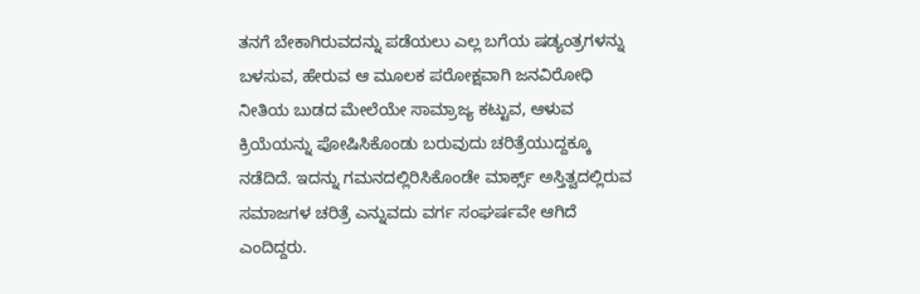ತನಗೆ ಬೇಕಾಗಿರುವದನ್ನು ಪಡೆಯಲು ಎಲ್ಲ ಬಗೆಯ ಷಡ್ಯಂತ್ರಗಳನ್ನು ಬಳಸುವ, ಹೇರುವ ಆ ಮೂಲಕ ಪರೋಕ್ಷವಾಗಿ ಜನವಿರೋಧಿ ನೀತಿಯ ಬುಡದ ಮೇಲೆಯೇ ಸಾಮ್ರಾಜ್ಯ ಕಟ್ಟುವ, ಆಳುವ ಕ್ರಿಯೆಯನ್ನು ಪೋಷಿಸಿಕೊಂಡು ಬರುವುದು ಚರಿತ್ರೆಯುದ್ದಕ್ಕೂ ನಡೆದಿದೆ. ಇದನ್ನು ಗಮನದಲ್ಲಿರಿಸಿಕೊಂಡೇ ಮಾರ್ಕ್ಸ್ ಅಸ್ತಿತ್ವದಲ್ಲಿರುವ ಸಮಾಜಗಳ ಚರಿತ್ರೆ ಎನ್ನುವದು ವರ್ಗ ಸಂಘರ್ಷವೇ ಆಗಿದೆ ಎಂದಿದ್ದರು.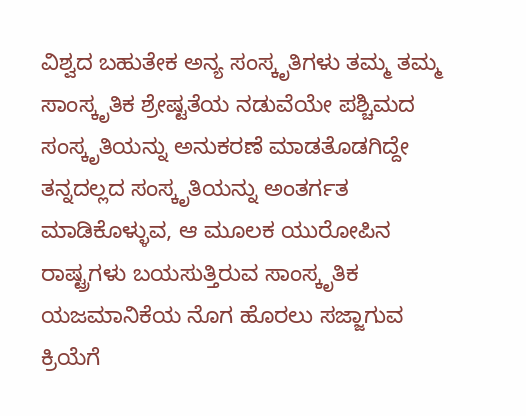ವಿಶ್ವದ ಬಹುತೇಕ ಅನ್ಯ ಸಂಸ್ಕೃತಿಗಳು ತಮ್ಮ ತಮ್ಮ ಸಾಂಸ್ಕೃತಿಕ ಶ್ರೇಷ್ಟತೆಯ ನಡುವೆಯೇ ಪಶ್ಚಿಮದ ಸಂಸ್ಕೃತಿಯನ್ನು ಅನುಕರಣೆ ಮಾಡತೊಡಗಿದ್ದೇ ತನ್ನದಲ್ಲದ ಸಂಸ್ಕೃತಿಯನ್ನು ಅಂತರ್ಗತ ಮಾಡಿಕೊಳ್ಳುವ, ಆ ಮೂಲಕ ಯುರೋಪಿನ ರಾಷ್ಟ್ರಗಳು ಬಯಸುತ್ತಿರುವ ಸಾಂಸ್ಕೃತಿಕ ಯಜಮಾನಿಕೆಯ ನೊಗ ಹೊರಲು ಸಜ್ಜಾಗುವ ಕ್ರಿಯೆಗೆ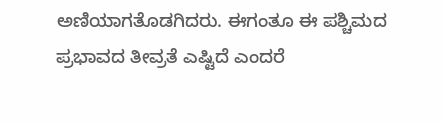ಅಣಿಯಾಗತೊಡಗಿದರು. ಈಗಂತೂ ಈ ಪಶ್ಚಿಮದ ಪ್ರಭಾವದ ತೀವ್ರತೆ ಎಷ್ಟಿದೆ ಎಂದರೆ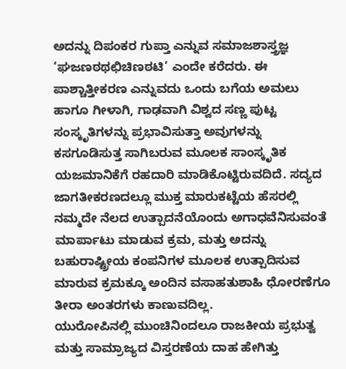ಅದನ್ನು ದಿಪಂಕರ ಗುಪ್ತಾ ಎನ್ನುವ ಸಮಾಜಶಾಸ್ತ್ರಜ್ಞ ‘ಘಜಣಠಥಛಿಚಿಣಠಟಿ’ ಎಂದೇ ಕರೆದರು. ಈ ಪಾಶ್ಚಾತ್ತೀಕರಣ ಎನ್ನುವದು ಒಂದು ಬಗೆಯ ಅಮಲು ಹಾಗೂ ಗೀಳಾಗಿ, ಗಾಢವಾಗಿ ವಿಶ್ವದ ಸಣ್ಣ ಪುಟ್ಟ ಸಂಸ್ಕೃತಿಗಳನ್ನು ಪ್ರಭಾವಿಸುತ್ತಾ ಅವುಗಳನ್ನು ಕಸಗೂಡಿಸುತ್ತ ಸಾಗಿಬರುವ ಮೂಲಕ ಸಾಂಸ್ಕೃತಿಕ ಯಜಮಾನಿಕೆಗೆ ರಹದಾರಿ ಮಾಡಿಕೊಟ್ಟಿರುವದಿದೆ. ಸದ್ಯದ ಜಾಗತೀಕರಣದಲ್ಲೂ ಮುಕ್ತ ಮಾರುಕಟ್ಟೆಯ ಹೆಸರಲ್ಲಿ ನಮ್ಮದೇ ನೆಲದ ಉತ್ಪಾದನೆಯೊಂದು ಅಗಾಧವೆನಿಸುವಂತೆ ಮಾರ್ಪಾಟು ಮಾಡುವ ಕ್ರಮ, ಮತ್ತು ಅದನ್ನು ಬಹುರಾಷ್ಟ್ರೀಯ ಕಂಪನಿಗಳ ಮೂಲಕ ಉತ್ಪಾದಿಸುವ ಮಾರುವ ಕ್ರಮಕ್ಕೂ ಅಂದಿನ ವಸಾಹತುಶಾಹಿ ಧೋರಣೆಗೂ ತೀರಾ ಅಂತರಗಳು ಕಾಣುವದಿಲ್ಲ.
ಯುರೋಪಿನಲ್ಲಿ ಮುಂಚಿನಿಂದಲೂ ರಾಜಕೀಯ ಪ್ರಭುತ್ವ ಮತ್ತು ಸಾಮ್ರಾಜ್ಯದ ವಿಸ್ತರಣೆಯ ದಾಹ ಹೇಗಿತ್ತು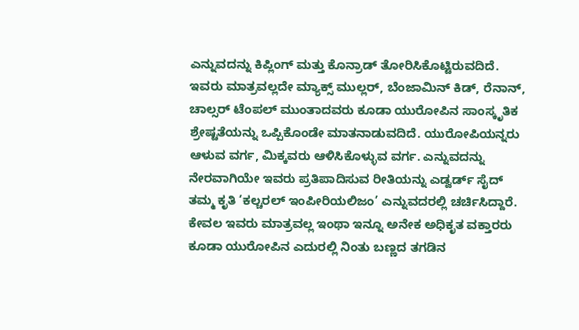ಎನ್ನುವದನ್ನು ಕಿಪ್ಲಿಂಗ್ ಮತ್ತು ಕೊನ್ರಾಡ್ ತೋರಿಸಿಕೊಟ್ಟಿರುವದಿದೆ. ಇವರು ಮಾತ್ರವಲ್ಲದೇ ಮ್ಯಾಕ್ಸ್ ಮುಲ್ಲರ್, ಬೆಂಜಾಮಿನ್ ಕಿಡ್, ರೆನಾನ್, ಚಾಲ್ಸರ್ ಟೆಂಪಲ್ ಮುಂತಾದವರು ಕೂಡಾ ಯುರೋಪಿನ ಸಾಂಸ್ಕೃತಿಕ ಶ್ರೇಷ್ಟತೆಯನ್ನು ಒಪ್ಪಿಕೊಂಡೇ ಮಾತನಾಡುವದಿದೆ. ಯುರೋಪಿಯನ್ನರು ಆಳುವ ವರ್ಗ, ಮಿಕ್ಕವರು ಆಳಿಸಿಕೊಳ್ಳುವ ವರ್ಗ. ಎನ್ನುವದನ್ನು ನೇರವಾಗಿಯೇ ಇವರು ಪ್ರತಿಪಾದಿಸುವ ರೀತಿಯನ್ನು ಎಡ್ವರ್ಡ್ ಸೈದ್ ತಮ್ಮ ಕೃತಿ ‘ಕಲ್ಚರಲ್ ಇಂಪೀರಿಯಲಿಜಂ’ ಎನ್ನುವದರಲ್ಲಿ ಚರ್ಚಿಸಿದ್ದಾರೆ. ಕೇವಲ ಇವರು ಮಾತ್ರವಲ್ಲ ಇಂಥಾ ಇನ್ನೂ ಅನೇಕ ಅಧಿಕೃತ ವಕ್ತಾರರು ಕೂಡಾ ಯುರೋಪಿನ ಎದುರಲ್ಲಿ ನಿಂತು ಬಣ್ಣದ ತಗಡಿನ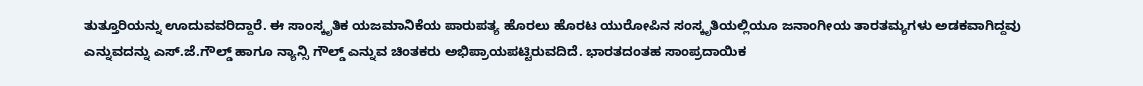ತುತ್ತೂರಿಯನ್ನು ಊದುವವರಿದ್ದಾರೆ. ಈ ಸಾಂಸ್ಕೃತಿಕ ಯಜಮಾನಿಕೆಯ ಪಾರುಪತ್ಯ ಹೊರಲು ಹೊರಟ ಯುರೋಪಿನ ಸಂಸ್ಕೃತಿಯಲ್ಲಿಯೂ ಜನಾಂಗೀಯ ತಾರತಮ್ಯಗಳು ಅಡಕವಾಗಿದ್ದವು ಎನ್ನುವದನ್ನು ಎಸ್.ಜೆ.ಗೌಲ್ಡ್ ಹಾಗೂ ನ್ಯಾನ್ಸಿ ಗೌಲ್ಡ್ ಎನ್ನುವ ಚಿಂತಕರು ಅಭಿಪ್ರಾಯಪಟ್ಟಿರುವದಿದೆ. ಭಾರತದಂತಹ ಸಾಂಪ್ರದಾಯಿಕ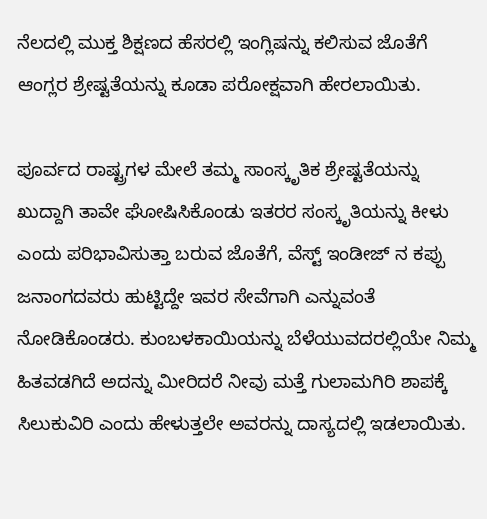ನೆಲದಲ್ಲಿ ಮುಕ್ತ ಶಿಕ್ಷಣದ ಹೆಸರಲ್ಲಿ ಇಂಗ್ಲಿಷನ್ನು ಕಲಿಸುವ ಜೊತೆಗೆ ಆಂಗ್ಲರ ಶ್ರೇಷ್ಟತೆಯನ್ನು ಕೂಡಾ ಪರೋಕ್ಷವಾಗಿ ಹೇರಲಾಯಿತು.

ಪೂರ್ವದ ರಾಷ್ಟ್ರಗಳ ಮೇಲೆ ತಮ್ಮ ಸಾಂಸ್ಕೃತಿಕ ಶ್ರೇಷ್ಟತೆಯನ್ನು ಖುದ್ದಾಗಿ ತಾವೇ ಘೋಷಿಸಿಕೊಂಡು ಇತರರ ಸಂಸ್ಕೃತಿಯನ್ನು ಕೀಳು ಎಂದು ಪರಿಭಾವಿಸುತ್ತಾ ಬರುವ ಜೊತೆಗೆ, ವೆಸ್ಟ್ ಇಂಡೀಜ್ ನ ಕಪ್ಪು ಜನಾಂಗದವರು ಹುಟ್ಟಿದ್ದೇ ಇವರ ಸೇವೆಗಾಗಿ ಎನ್ನುವಂತೆ ನೋಡಿಕೊಂಡರು. ಕುಂಬಳಕಾಯಿಯನ್ನು ಬೆಳೆಯುವದರಲ್ಲಿಯೇ ನಿಮ್ಮ ಹಿತವಡಗಿದೆ ಅದನ್ನು ಮೀರಿದರೆ ನೀವು ಮತ್ತೆ ಗುಲಾಮಗಿರಿ ಶಾಪಕ್ಕೆ ಸಿಲುಕುವಿರಿ ಎಂದು ಹೇಳುತ್ತಲೇ ಅವರನ್ನು ದಾಸ್ಯದಲ್ಲಿ ಇಡಲಾಯಿತು.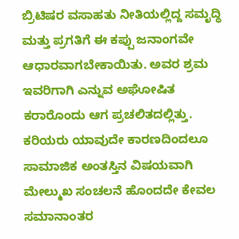ಬ್ರಿಟಿಷರ ವಸಾಹತು ನೀತಿಯಲ್ಲಿದ್ದ ಸಮೃದ್ಧಿ ಮತ್ತು ಪ್ರಗತಿಗೆ ಈ ಕಪ್ಪು ಜನಾಂಗವೇ ಆಧಾರವಾಗಬೇಕಾಯಿತು. ಅವರ ಶ್ರಮ ಇವರಿಗಾಗಿ ಎನ್ನುವ ಅಘೋಷಿತ ಕರಾರೊಂದು ಆಗ ಪ್ರಚಲಿತದಲ್ಲಿತ್ತು. ಕರಿಯರು ಯಾವುದೇ ಕಾರಣದಿಂದಲೂ ಸಾಮಾಜಿಕ ಅಂತಸ್ತಿನ ವಿಷಯವಾಗಿ ಮೇಲ್ಮುಖ ಸಂಚಲನೆ ಹೊಂದದೇ ಕೇವಲ ಸಮಾನಾಂತರ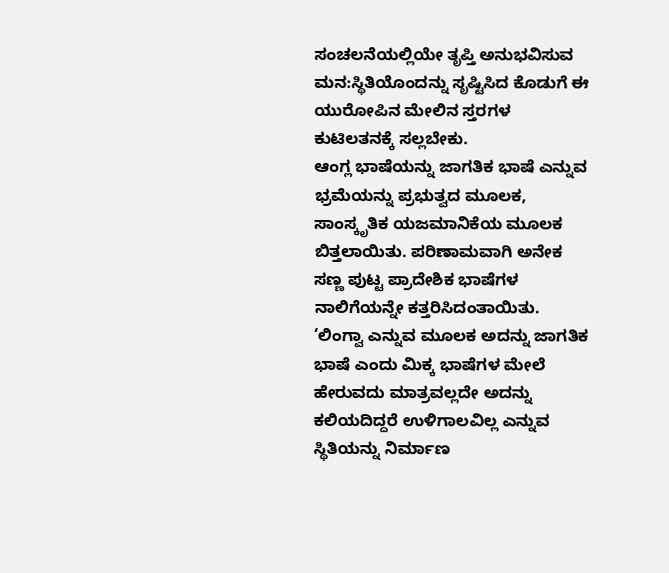ಸಂಚಲನೆಯಲ್ಲಿಯೇ ತೃಪ್ತಿ ಅನುಭವಿಸುವ ಮನ:ಸ್ಥಿತಿಯೊಂದನ್ನು ಸೃಷ್ಟಿಸಿದ ಕೊಡುಗೆ ಈ ಯುರೋಪಿನ ಮೇಲಿನ ಸ್ತರಗಳ ಕುಟಿಲತನಕ್ಕೆ ಸಲ್ಲಬೇಕು.
ಆಂಗ್ಲ ಭಾಷೆಯನ್ನು ಜಾಗತಿಕ ಭಾಷೆ ಎನ್ನುವ ಭ್ರಮೆಯನ್ನು ಪ್ರಭುತ್ವದ ಮೂಲಕ, ಸಾಂಸ್ಕೃತಿಕ ಯಜಮಾನಿಕೆಯ ಮೂಲಕ ಬಿತ್ತಲಾಯಿತು. ಪರಿಣಾಮವಾಗಿ ಅನೇಕ ಸಣ್ಣ ಪುಟ್ಟ ಪ್ರಾದೇಶಿಕ ಭಾಷೆಗಳ ನಾಲಿಗೆಯನ್ನೇ ಕತ್ತರಿಸಿದಂತಾಯಿತು. ‘ಲಿಂಗ್ವಾ ಎನ್ನುವ ಮೂಲಕ ಅದನ್ನು ಜಾಗತಿಕ ಭಾಷೆ ಎಂದು ಮಿಕ್ಕ ಭಾಷೆಗಳ ಮೇಲೆ ಹೇರುವದು ಮಾತ್ರವಲ್ಲದೇ ಅದನ್ನು ಕಲಿಯದಿದ್ದರೆ ಉಳಿಗಾಲವಿಲ್ಲ ಎನ್ನುವ ಸ್ಥಿತಿಯನ್ನು ನಿರ್ಮಾಣ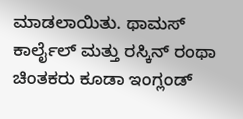ಮಾಡಲಾಯಿತು. ಥಾಮಸ್ ಕಾರ್ಲೈಲ್ ಮತ್ತು ರಸ್ಕಿನ್ ರಂಥಾ ಚಿಂತಕರು ಕೂಡಾ ಇಂಗ್ಲಂಡ್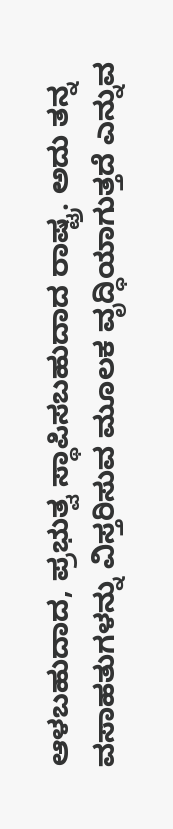ಆಳಬಹುದಾದ, ಪ್ರಭುತ್ವ ಸ್ಥಾಪಿಸಬಹುದಾದ ರಾಷ್ಟ್ರ. ಅದು ತನ್ನ ವಸಾಹತುಗಳನ್ನು ವಿಸ್ತರಿಸುವ ಮೂಲಕ ವೃದ್ಧಿಯಾಗುತ್ತದೆ ಎನ್ನುವ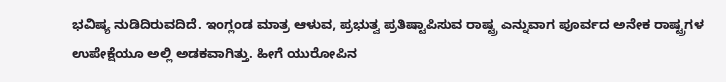ಭವಿಷ್ಯ ನುಡಿದಿರುವದಿದೆ. ಇಂಗ್ಲಂಡ ಮಾತ್ರ ಆಳುವ, ಪ್ರಭುತ್ವ ಪ್ರತಿಷ್ಟಾಪಿಸುವ ರಾಷ್ಟ್ರ ಎನ್ನುವಾಗ ಪೂರ್ವದ ಅನೇಕ ರಾಷ್ಟ್ರಗಳ ಉಪೇಕ್ಷೆಯೂ ಅಲ್ಲಿ ಅಡಕವಾಗಿತ್ತು. ಹೀಗೆ ಯುರೋಪಿನ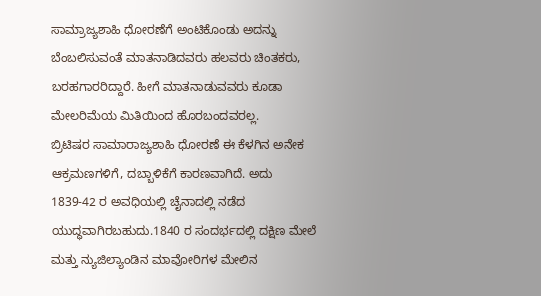ಸಾಮ್ರಾಜ್ಯಶಾಹಿ ಧೋರಣೆಗೆ ಅಂಟಿಕೊಂಡು ಅದನ್ನು ಬೆಂಬಲಿಸುವಂತೆ ಮಾತನಾಡಿದವರು ಹಲವರು ಚಿಂತಕರು, ಬರಹಗಾರರಿದ್ದಾರೆ. ಹೀಗೆ ಮಾತನಾಡುವವರು ಕೂಡಾ ಮೇಲರಿಮೆಯ ಮಿತಿಯಿಂದ ಹೊರಬಂದವರಲ್ಲ.
ಬ್ರಿಟಿಷರ ಸಾಮಾರಾಜ್ಯಶಾಹಿ ಧೋರಣೆ ಈ ಕೆಳಗಿನ ಅನೇಕ ಆಕ್ರಮಣಗಳಿಗೆ, ದಬ್ಬಾಳಿಕೆಗೆ ಕಾರಣವಾಗಿದೆ. ಅದು 1839-42 ರ ಅವಧಿಯಲ್ಲಿ ಚೈನಾದಲ್ಲಿ ನಡೆದ ಯುದ್ಧವಾಗಿರಬಹುದು.1840 ರ ಸಂದರ್ಭದಲ್ಲಿ ದಕ್ಷಿಣ ಮೇಲೆ ಮತ್ತು ನ್ಯುಜಿಲ್ಯಾಂಡಿನ ಮಾವೋರಿಗಳ ಮೇಲಿನ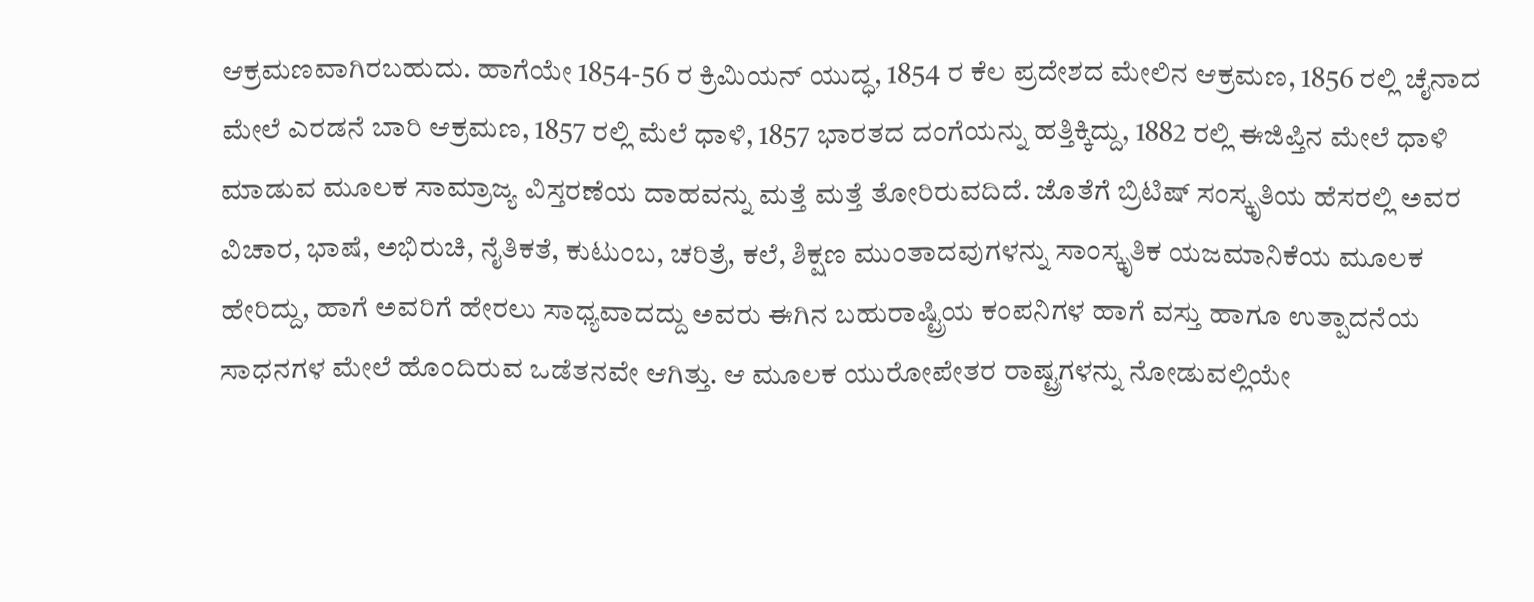ಆಕ್ರಮಣವಾಗಿರಬಹುದು. ಹಾಗೆಯೇ 1854-56 ರ ಕ್ರಿಮಿಯನ್ ಯುದ್ಧ, 1854 ರ ಕೆಲ ಪ್ರದೇಶದ ಮೇಲಿನ ಆಕ್ರಮಣ, 1856 ರಲ್ಲಿ ಚೈನಾದ ಮೇಲೆ ಎರಡನೆ ಬಾರಿ ಆಕ್ರಮಣ, 1857 ರಲ್ಲಿ ಮೆಲೆ ಧಾಳಿ, 1857 ಭಾರತದ ದಂಗೆಯನ್ನು ಹತ್ತಿಕ್ಕಿದ್ದು, 1882 ರಲ್ಲಿ ಈಜಿಪ್ತಿನ ಮೇಲೆ ಧಾಳಿ ಮಾಡುವ ಮೂಲಕ ಸಾಮ್ರಾಜ್ಯ ವಿಸ್ತರಣೆಯ ದಾಹವನ್ನು ಮತ್ತೆ ಮತ್ತೆ ತೋರಿರುವದಿದೆ. ಜೊತೆಗೆ ಬ್ರಿಟಿಷ್ ಸಂಸ್ಕೃತಿಯ ಹೆಸರಲ್ಲಿ ಅವರ ವಿಚಾರ, ಭಾಷೆ, ಅಭಿರುಚಿ, ನೈತಿಕತೆ, ಕುಟುಂಬ, ಚರಿತ್ರೆ, ಕಲೆ, ಶಿಕ್ಷಣ ಮುಂತಾದವುಗಳನ್ನು ಸಾಂಸ್ಕೃತಿಕ ಯಜಮಾನಿಕೆಯ ಮೂಲಕ ಹೇರಿದ್ದು, ಹಾಗೆ ಅವರಿಗೆ ಹೇರಲು ಸಾಧ್ಯವಾದದ್ದು ಅವರು ಈಗಿನ ಬಹುರಾಷ್ಟ್ರಿಯ ಕಂಪನಿಗಳ ಹಾಗೆ ವಸ್ತು ಹಾಗೂ ಉತ್ಪಾದನೆಯ ಸಾಧನಗಳ ಮೇಲೆ ಹೊಂದಿರುವ ಒಡೆತನವೇ ಆಗಿತ್ತು. ಆ ಮೂಲಕ ಯುರೋಪೇತರ ರಾಷ್ಟ್ರಗಳನ್ನು ನೋಡುವಲ್ಲಿಯೇ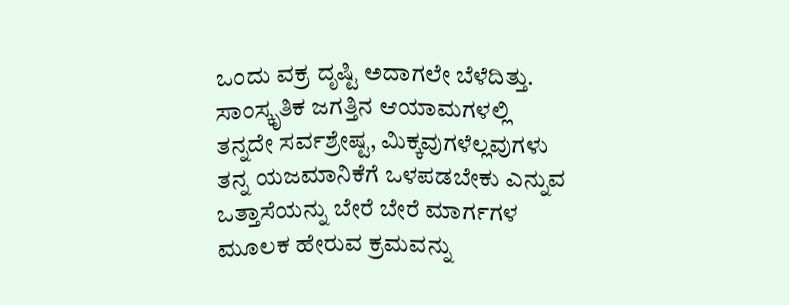ಒಂದು ವಕ್ರ ದೃಷ್ಟಿ ಅದಾಗಲೇ ಬೆಳೆದಿತ್ತು. ಸಾಂಸ್ಕೃತಿಕ ಜಗತ್ತಿನ ಆಯಾಮಗಳಲ್ಲಿ ತನ್ನದೇ ಸರ್ವಶ್ರೇಷ್ಟ, ಮಿಕ್ಕವುಗಳೆಲ್ಲವುಗಳು ತನ್ನ ಯಜಮಾನಿಕೆಗೆ ಒಳಪಡಬೇಕು ಎನ್ನುವ ಒತ್ತಾಸೆಯನ್ನು ಬೇರೆ ಬೇರೆ ಮಾರ್ಗಗಳ ಮೂಲಕ ಹೇರುವ ಕ್ರಮವನ್ನು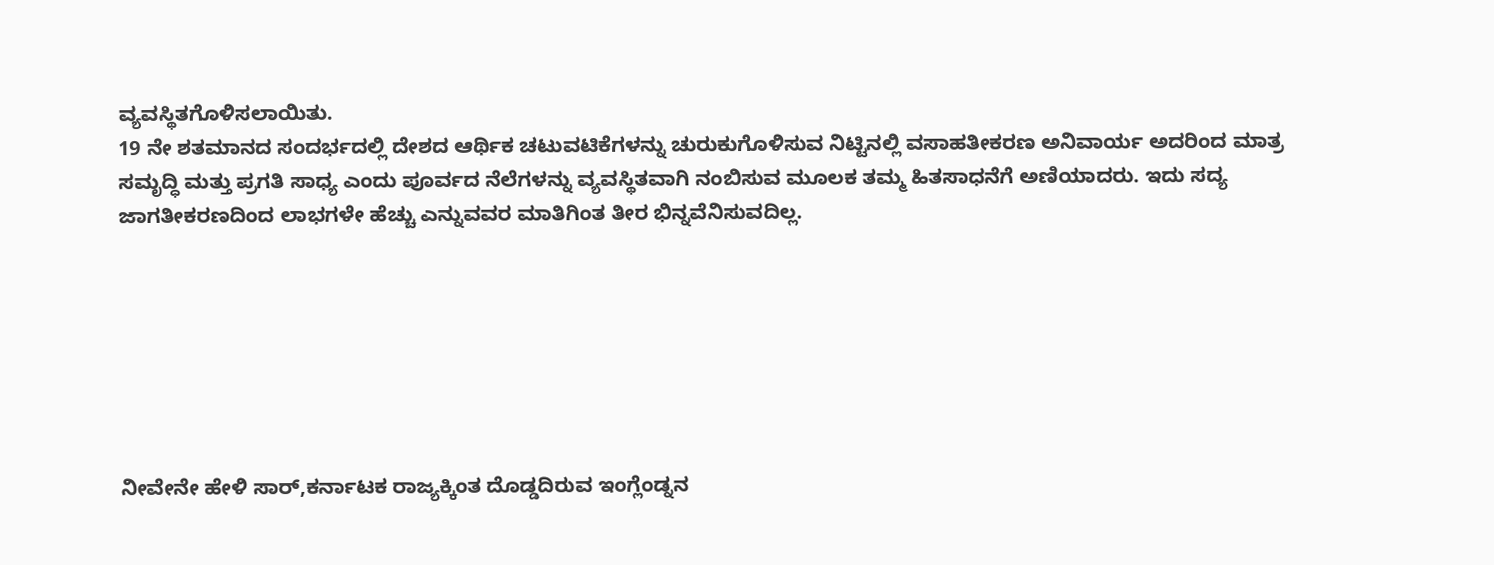ವ್ಯವಸ್ಥಿತಗೊಳಿಸಲಾಯಿತು.
19 ನೇ ಶತಮಾನದ ಸಂದರ್ಭದಲ್ಲಿ ದೇಶದ ಆರ್ಥಿಕ ಚಟುವಟಿಕೆಗಳನ್ನು ಚುರುಕುಗೊಳಿಸುವ ನಿಟ್ಟಿನಲ್ಲಿ ವಸಾಹತೀಕರಣ ಅನಿವಾರ್ಯ ಅದರಿಂದ ಮಾತ್ರ ಸಮೃದ್ಧಿ ಮತ್ತು ಪ್ರಗತಿ ಸಾಧ್ಯ ಎಂದು ಪೂರ್ವದ ನೆಲೆಗಳನ್ನು ವ್ಯವಸ್ಥಿತವಾಗಿ ನಂಬಿಸುವ ಮೂಲಕ ತಮ್ಮ ಹಿತಸಾಧನೆಗೆ ಅಣಿಯಾದರು. ಇದು ಸದ್ಯ ಜಾಗತೀಕರಣದಿಂದ ಲಾಭಗಳೇ ಹೆಚ್ಚು ಎನ್ನುವವರ ಮಾತಿಗಿಂತ ತೀರ ಭಿನ್ನವೆನಿಸುವದಿಲ್ಲ.







ನೀವೇನೇ ಹೇಳಿ ಸಾರ್,ಕರ್ನಾಟಕ ರಾಜ್ಯಕ್ಕಿಂತ ದೊಡ್ಡದಿರುವ ಇಂಗ್ಲೆಂಡ್ನನ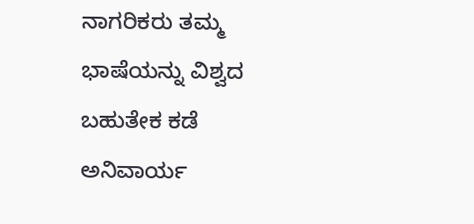ನಾಗರಿಕರು ತಮ್ಮ ಭಾಷೆಯನ್ನು ವಿಶ್ವದ ಬಹುತೇಕ ಕಡೆ ಅನಿವಾರ್ಯ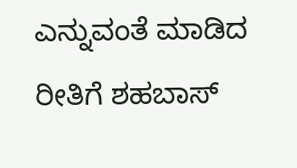ಎನ್ನುವಂತೆ ಮಾಡಿದ ರೀತಿಗೆ ಶಹಬಾಸ್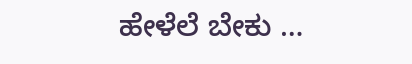ಹೇಳೆಲೆ ಬೇಕು …